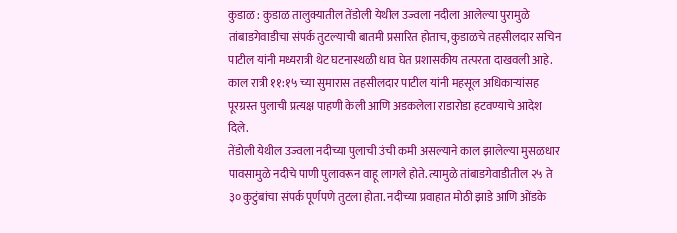कुडाळ : कुडाळ तालुक्यातील तेंडोली येथील उज्वला नदीला आलेल्या पुरामुळे तांबाडगेवाडीचा संपर्क तुटल्याची बातमी प्रसारित होताच, कुडाळचे तहसीलदार सचिन पाटील यांनी मध्यरात्री थेट घटनास्थळी धाव घेत प्रशासकीय तत्परता दाखवली आहे. काल रात्री ११:१५ च्या सुमारास तहसीलदार पाटील यांनी महसूल अधिकाऱ्यांसह पूरग्रस्त पुलाची प्रत्यक्ष पाहणी केली आणि अडकलेला राडारोडा हटवण्याचे आदेश दिले.
तेंडोली येथील उज्वला नदीच्या पुलाची उंची कमी असल्याने काल झालेल्या मुसळधार पावसामुळे नदीचे पाणी पुलावरून वाहू लागले होते. त्यामुळे तांबाडगेवाडीतील २५ ते ३० कुटुंबांचा संपर्क पूर्णपणे तुटला होता. नदीच्या प्रवाहात मोठी झाडे आणि ओंडके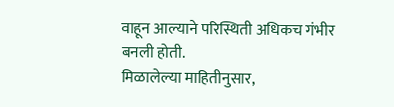वाहून आल्याने परिस्थिती अधिकच गंभीर बनली होती.
मिळालेल्या माहितीनुसार,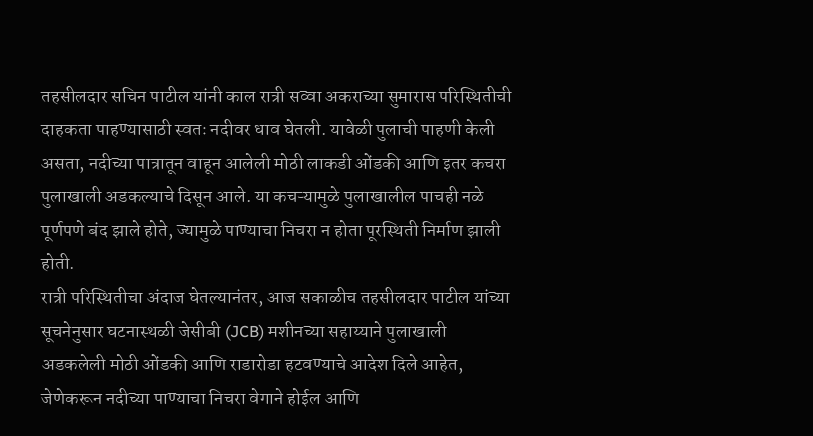तहसीलदार सचिन पाटील यांनी काल रात्री सव्वा अकराच्या सुमारास परिस्थितीची दाहकता पाहण्यासाठी स्वतः नदीवर धाव घेतली. यावेळी पुलाची पाहणी केली असता, नदीच्या पात्रातून वाहून आलेली मोठी लाकडी ओंडकी आणि इतर कचरा पुलाखाली अडकल्याचे दिसून आले. या कचऱ्यामुळे पुलाखालील पाचही नळे पूर्णपणे बंद झाले होते, ज्यामुळे पाण्याचा निचरा न होता पूरस्थिती निर्माण झाली होती.
रात्री परिस्थितीचा अंदाज घेतल्यानंतर, आज सकाळीच तहसीलदार पाटील यांच्या सूचनेनुसार घटनास्थळी जेसीबी (JCB) मशीनच्या सहाय्याने पुलाखाली अडकलेली मोठी ओंडकी आणि राडारोडा हटवण्याचे आदेश दिले आहेत, जेणेकरून नदीच्या पाण्याचा निचरा वेगाने होईल आणि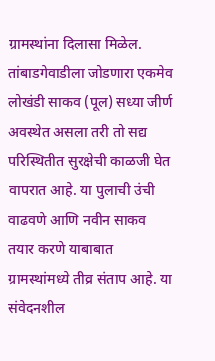ग्रामस्थांना दिलासा मिळेल.
तांबाडगेवाडीला जोडणारा एकमेव लोखंडी साकव (पूल) सध्या जीर्ण अवस्थेत असला तरी तो सद्य परिस्थितीत सुरक्षेची काळजी घेत वापरात आहे. या पुलाची उंची वाढवणे आणि नवीन साकव तयार करणे याबाबात ग्रामस्थांमध्ये तीव्र संताप आहे. या संवेदनशील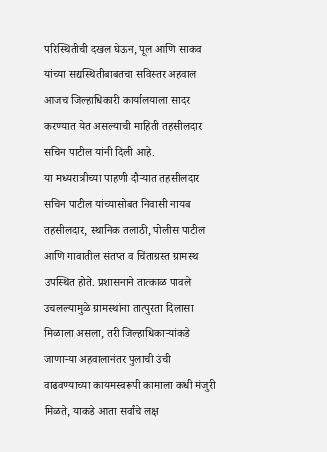परिस्थितीची दखल घेऊन, पूल आणि साकव यांच्या सद्यस्थितीबाबतचा सविस्तर अहवाल आजच जिल्हाधिकारी कार्यालयाला सादर करण्यात येत असल्याची माहिती तहसीलदार सचिन पाटील यांनी दिली आहे.
या मध्यरात्रीच्या पाहणी दौऱ्यात तहसीलदार सचिन पाटील यांच्यासोबत निवासी नायब तहसीलदार, स्थानिक तलाठी, पोलीस पाटील आणि गावातील संतप्त व चिंताग्रस्त ग्रामस्थ उपस्थित होते. प्रशासनाने तात्काळ पावले उचलल्यामुळे ग्रामस्थांना तात्पुरता दिलासा मिळाला असला, तरी जिल्हाधिकाऱ्यांकडे जाणाऱ्या अहवालानंतर पुलाची उंची वाढवण्याच्या कायमस्वरूपी कामाला कधी मंजुरी मिळते, याकडे आता सर्वांचे लक्ष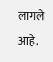लागले आहे.